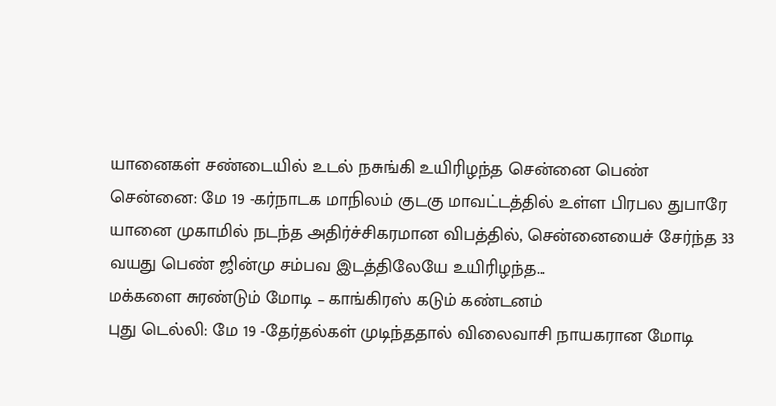யானைகள் சண்டையில் உடல் நசுங்கி உயிரிழந்த சென்னை பெண்
சென்னை: மே 19 -கர்நாடக மாநிலம் குடகு மாவட்டத்தில் உள்ள பிரபல துபாரே யானை முகாமில் நடந்த அதிர்ச்சிகரமான விபத்தில், சென்னையைச் சேர்ந்த 33 வயது பெண் ஜின்மு சம்பவ இடத்திலேயே உயிரிழந்த...
மக்களை சுரண்டும் மோடி – காங்கிரஸ் கடும் கண்டனம்
புது டெல்லி: மே 19 -தேர்தல்கள் முடிந்ததால் விலைவாசி நாயகரான மோடி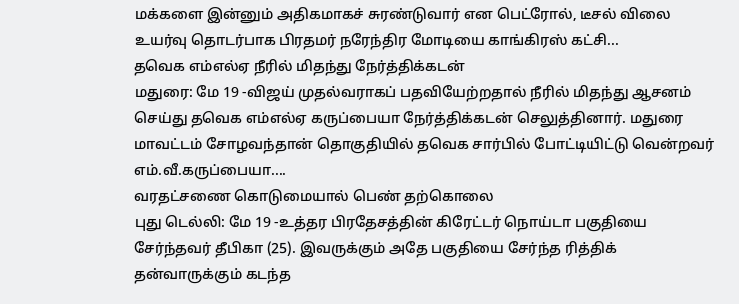மக்களை இன்னும் அதிகமாகச் சுரண்டுவார் என பெட்ரோல், டீசல் விலை உயர்வு தொடர்பாக பிரதமர் நரேந்திர மோடியை காங்கிரஸ் கட்சி...
தவெக எம்எல்ஏ நீரில் மிதந்து நேர்த்திக்கடன்
மதுரை: மே 19 -விஜய் முதல்வராகப் பதவியேற்றதால் நீரில் மிதந்து ஆசனம் செய்து தவெக எம்எல்ஏ கருப்பையா நேர்த்திக்கடன் செலுத்தினார். மதுரை மாவட்டம் சோழவந்தான் தொகுதியில் தவெக சார்பில் போட்டியிட்டு வென்றவர் எம்.வீ.கருப்பையா....
வரதட்சணை கொடுமையால் பெண் தற்கொலை
புது டெல்லி: மே 19 -உத்தர பிரதேசத்தின் கிரேட்டர் நொய்டா பகுதியை சேர்ந்தவர் தீபிகா (25). இவருக்கும் அதே பகுதியை சேர்ந்த ரித்திக் தன்வாருக்கும் கடந்த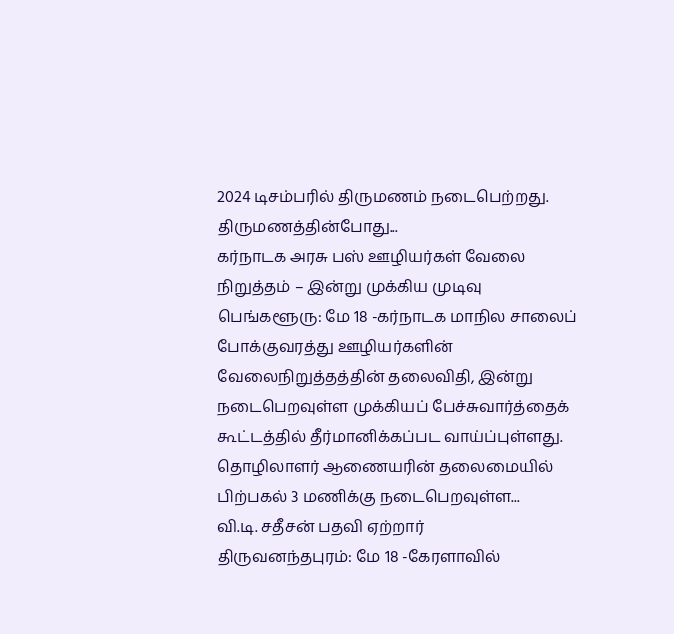2024 டிசம்பரில் திருமணம் நடைபெற்றது. திருமணத்தின்போது...
கர்நாடக அரசு பஸ் ஊழியர்கள் வேலை நிறுத்தம் – இன்று முக்கிய முடிவு
பெங்களூரு: மே 18 -கர்நாடக மாநில சாலைப் போக்குவரத்து ஊழியர்களின் வேலைநிறுத்தத்தின் தலைவிதி, இன்று நடைபெறவுள்ள முக்கியப் பேச்சுவார்த்தைக் கூட்டத்தில் தீர்மானிக்கப்பட வாய்ப்புள்ளது. தொழிலாளர் ஆணையரின் தலைமையில் பிற்பகல் 3 மணிக்கு நடைபெறவுள்ள...
வி.டி. சதீசன் பதவி ஏற்றார்
திருவனந்தபுரம்: மே 18 -கேரளாவில்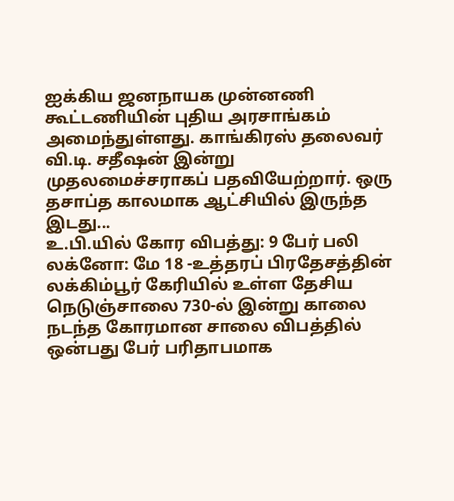ஐக்கிய ஜனநாயக முன்னணி கூட்டணியின் புதிய அரசாங்கம் அமைந்துள்ளது. காங்கிரஸ் தலைவர் வி.டி. சதீஷன் இன்று முதலமைச்சராகப் பதவியேற்றார். ஒரு தசாப்த காலமாக ஆட்சியில் இருந்த இடது...
உ.பி.யில் கோர விபத்து: 9 பேர் பலி
லக்னோ: மே 18 -உத்தரப் பிரதேசத்தின் லக்கிம்பூர் கேரியில் உள்ள தேசிய நெடுஞ்சாலை 730-ல் இன்று காலை நடந்த கோரமான சாலை விபத்தில் ஒன்பது பேர் பரிதாபமாக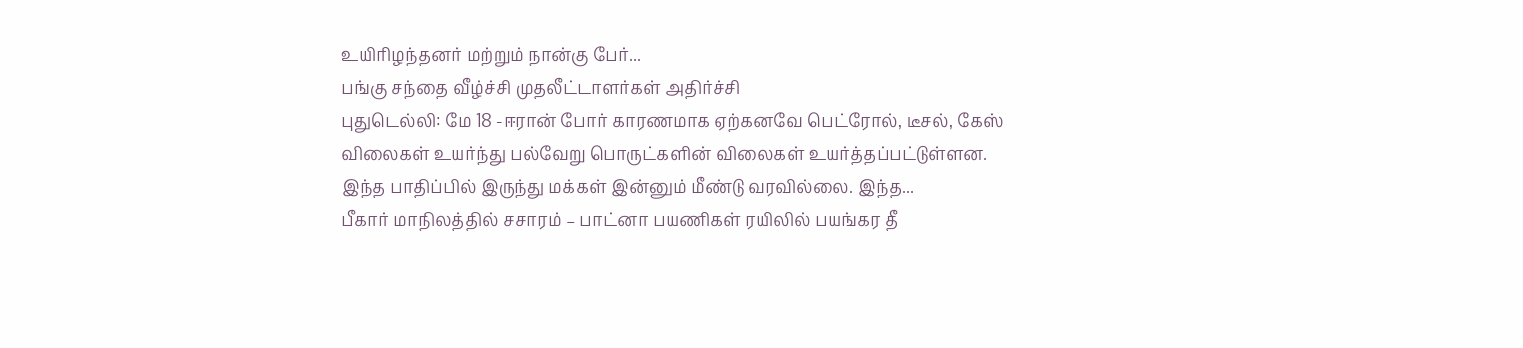உயிரிழந்தனர் மற்றும் நான்கு பேர்...
பங்கு சந்தை வீழ்ச்சி முதலீட்டாளர்கள் அதிர்ச்சி
புதுடெல்லி: மே 18 -ஈரான் போர் காரணமாக ஏற்கனவே பெட்ரோல், டீசல், கேஸ் விலைகள் உயர்ந்து பல்வேறு பொருட்களின் விலைகள் உயர்த்தப்பட்டுள்ளன. இந்த பாதிப்பில் இருந்து மக்கள் இன்னும் மீண்டு வரவில்லை. இந்த...
பீகார் மாநிலத்தில் சசாரம் – பாட்னா பயணிகள் ரயிலில் பயங்கர தீ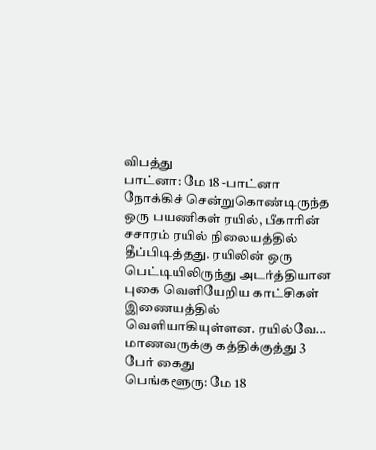விபத்து
பாட்னா: மே 18 -பாட்னா நோக்கிச் சென்றுகொண்டிருந்த ஒரு பயணிகள் ரயில், பீகாரின் சசாரம் ரயில் நிலையத்தில் தீப்பிடித்தது. ரயிலின் ஒரு பெட்டியிலிருந்து அடர்த்தியான புகை வெளியேறிய காட்சிகள் இணையத்தில் வெளியாகியுள்ளன. ரயில்வே...
மாணவருக்கு கத்திக்குத்து 3 பேர் கைது
பெங்களூரு: மே 18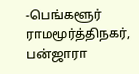-பெங்களூர் ராமமூர்த்திநகர், பன்ஜாரா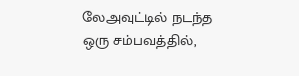லேஅவுட்டில் நடந்த ஒரு சம்பவத்தில்,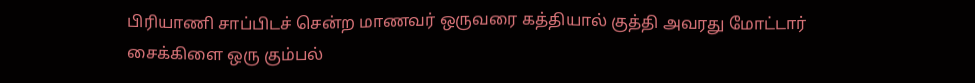பிரியாணி சாப்பிடச் சென்ற மாணவர் ஒருவரை கத்தியால் குத்தி அவரது மோட்டார் சைக்கிளை ஒரு கும்பல்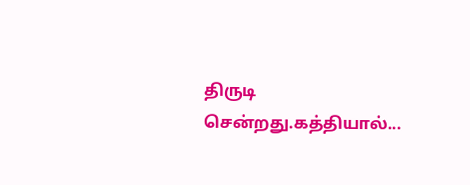திருடி சென்றது.கத்தியால்...